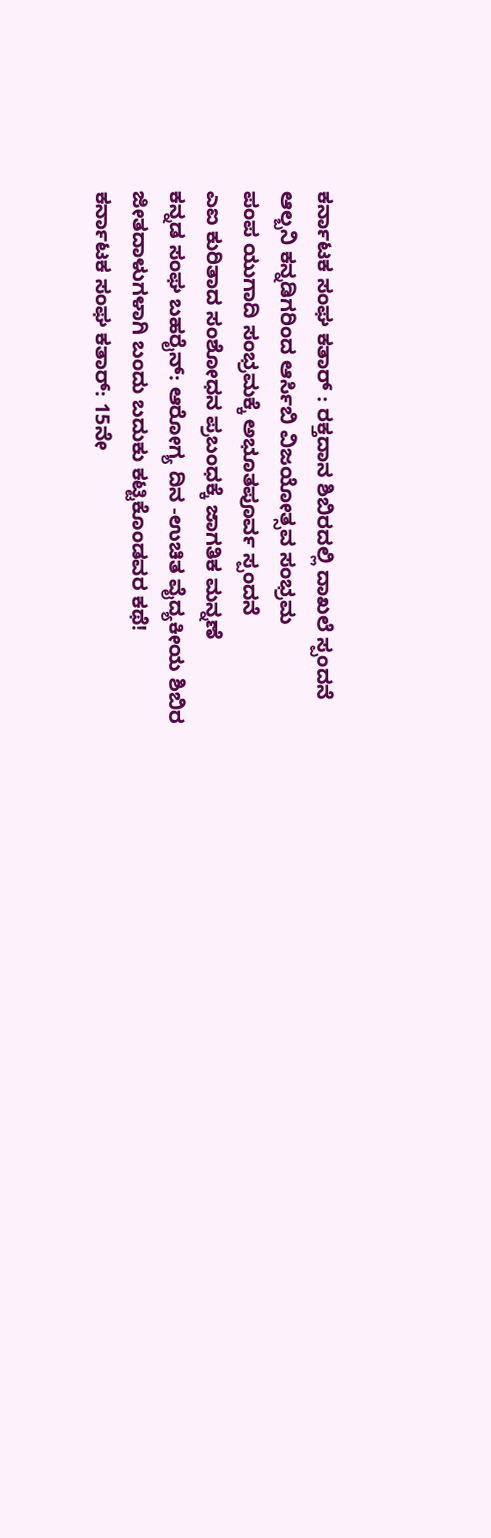ಕರ್ನಾಟಕ ಸಂಘ ಕತಾರ್ : ರಕ್ತದಾನ ಶಿಬಿರದಲ್ಲಿ ದಾಖಲೆ ಸ್ಪಂದನೆ
ಆಲ್ಬನಿ ಕನ್ನಡಿಗರಿಂದ ಆರ್ಸಿಬಿ ವಿಜಯೋತ್ಸವ ಸಂಭ್ರಮ
ಪಂಪ ಯುಗಾದಿ ಸಂಭ್ರಮಕ್ಕೆ ಅಭೂತಪೂರ್ವ ಸ್ಪಂದನೆ
ಎಐ ಕುರಿತಾದ ಸಂಶೋಧನ ಪ್ರಬಂಧಕ್ಕೆ ಜಾಗತಿಕ ಮನ್ನಣೆ
ಕನ್ನಡ ಸಂಘ ಬಹರೈನ್: ಆರೋಗ್ಯ ದಿನ -ಉಚಿತ ವೈದ್ಯಕೀಯ ಶಿಬಿರ
ಜೀತದಾಳುಗಳಾಗಿ ಬಂದು ಬದುಕು ಕಟ್ಟಿಕೊಂಡವರ ಕಥೆ!
ಕರ್ನಾಟಕ ಸಂಘ ಕತಾರ್: 15ನೇ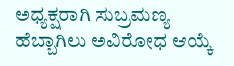ಅಧ್ಯಕ್ಷರಾಗಿ ಸುಬ್ರಮಣ್ಯ ಹೆಬ್ಬಾಗಿಲು ಅವಿರೋಧ ಆಯ್ಕೆ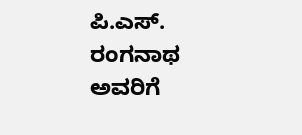ಪಿ.ಎಸ್. ರಂಗನಾಥ ಅವರಿಗೆ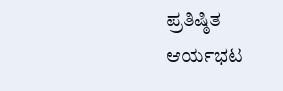ಪ್ರತಿಷ್ಠಿತ ಆರ್ಯಭಟ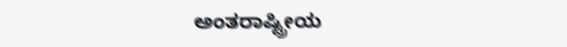ಅಂತರಾಷ್ಟ್ರೀಯ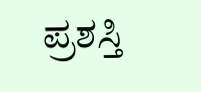ಪ್ರಶಸ್ತಿ